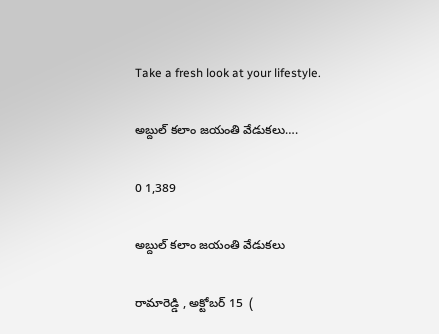Take a fresh look at your lifestyle.

అబ్దుల్ కలాం జయంతి వేడుకలు….

0 1,389

అబ్దుల్ కలాం జయంతి వేడుకలు

రామారెడ్డి , అక్టోబర్ 15  (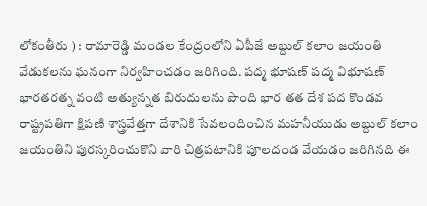లోకంతీరు ) : రామారెడ్డి మండల కేంద్రంలోని ఏపీజే అబ్దుల్ కలాం జయంతి వేడుకలను ఘనంగా నిర్వహించడం జరిగింది. పద్మ భూషణ్ పద్మ విభూషణ్ భారతరత్న వంటి అత్యున్నత బిరుదులను పొంది భార తత దేశ పద కొండవ రాష్ట్రపతిగా క్షిపణి శాస్త్రవేత్తగా దేశానికి సేవలందించిన మహనీయుడు అబ్దుల్ కలాం జయంతిని పురస్కరించుకొని వారి చిత్రపటానికి పూలదండ వేయడం జరిగినది ఈ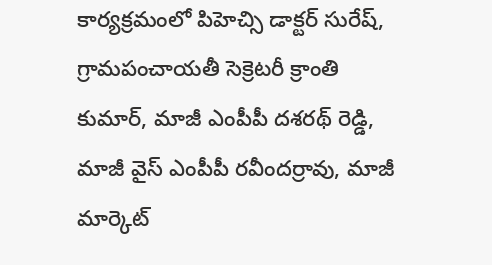కార్యక్రమంలో పిహెచ్సి డాక్టర్ సురేష్, గ్రామపంచాయతీ సెక్రెటరీ క్రాంతి కుమార్, మాజీ ఎంపీపీ దశరథ్ రెడ్డి, మాజీ వైస్ ఎంపీపీ రవీందర్రావు, మాజీ మార్కెట్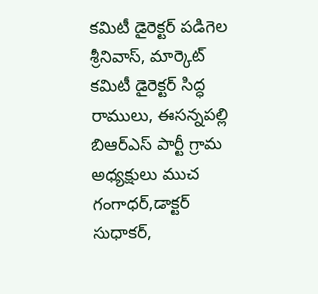కమిటీ డైరెక్టర్ పడిగెల శ్రీనివాస్, మార్కెట్ కమిటీ డైరెక్టర్ సిద్ధ రాములు, ఈసన్నపల్లి బిఆర్ఎస్ పార్టీ గ్రామ అధ్యక్షులు ముచ గంగాధర్,డాక్టర్ సుధాకర్,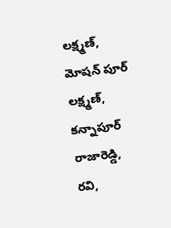లక్ష్మణ్, మోషన్ పూర్ లక్ష్మణ్, కన్నాపూర్ రాజారెడ్డి, రవి,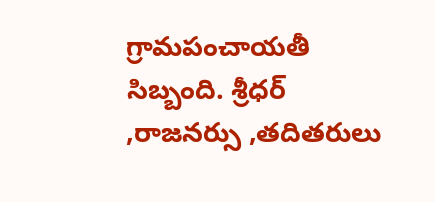గ్రామపంచాయతీ సిబ్బంది. శ్రీధర్ ,రాజనర్సు ,తదితరులు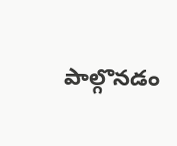పాల్గొనడం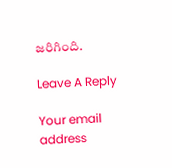జరిగింది.

Leave A Reply

Your email address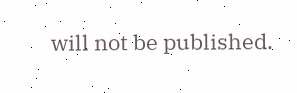will not be published.